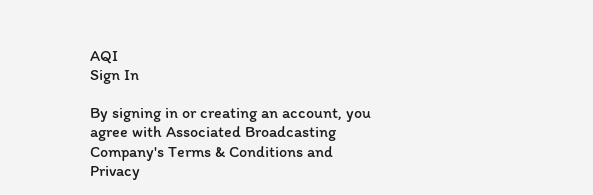AQI
Sign In

By signing in or creating an account, you agree with Associated Broadcasting Company's Terms & Conditions and Privacy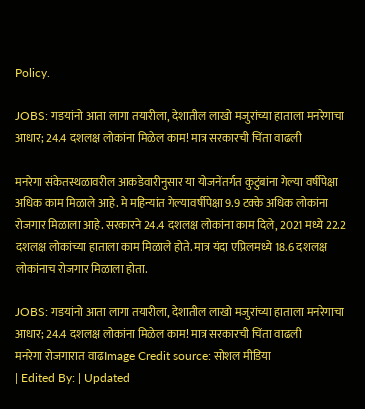Policy.

JOBS: गडयांनो आता लागा तयारीला, देशातील लाखो मजुरांच्या हाताला मनरेगाचा आधार; 24.4 दशलक्ष लोकांना मिळेल काम! मात्र सरकारची चिंता वाढली

मनरेगा संकेतस्थळावरील आकडेवारीनुसार या योजनेंतर्गत कुटुंबांना गेल्या वर्षीपेक्षा अधिक काम मिळाले आहे. मे महिन्यांत गेल्यावर्षीपेक्षा 9.9 टक्के अधिक लोकांना रोजगार मिळाला आहे. सरकारने 24.4 दशलक्ष लोकांना काम दिले, 2021 मध्ये 22.2 दशलक्ष लोकांच्या हाताला काम मिळाले होते. मात्र यंदा एप्रिलमध्ये 18.6 दशलक्ष लोकांनाच रोजगार मिळाला होता.

JOBS: गडयांनो आता लागा तयारीला, देशातील लाखो मजुरांच्या हाताला मनरेगाचा आधार; 24.4 दशलक्ष लोकांना मिळेल काम! मात्र सरकारची चिंता वाढली
मनरेगा रोजगारात वाढImage Credit source: सोशल मीडिया
| Edited By: | Updated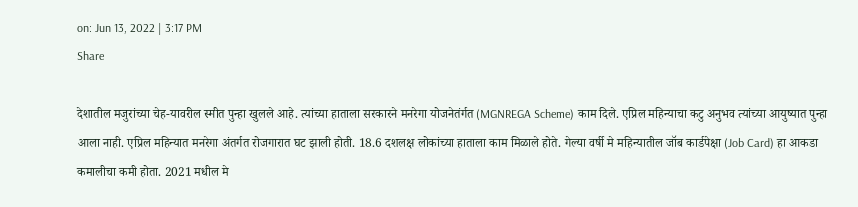on: Jun 13, 2022 | 3:17 PM
Share

देशातील मजुरांच्या चेह-यावरील स्मीत पुन्हा खुलले आहे. त्यांच्या हाताला सरकारने मनरेगा योजनेतंर्गत (MGNREGA Scheme) काम दिले. एप्रिल महिन्याचा कटु अनुभव त्यांच्या आयुष्यात पुन्हा आला नाही. एप्रिल महिन्यात मनरेगा अंतर्गत रोजगारात घट झाली होती. 18.6 दशलक्ष लोकांच्या हाताला काम मिळाले होते. गेल्या वर्षी मे महिन्यातील जॉब कार्डपेक्षा (Job Card) हा आकडा कमालीचा कमी होता. 2021 मधील मे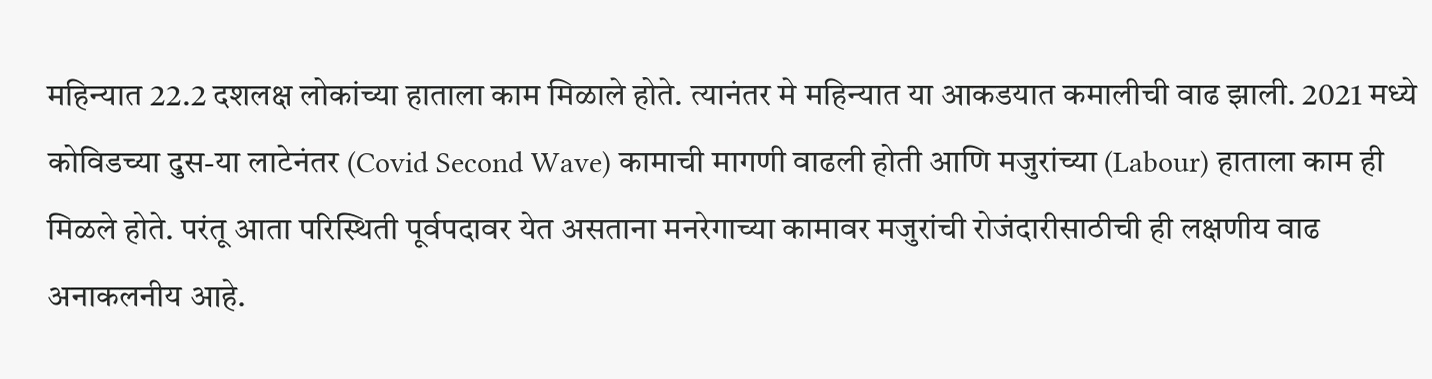महिन्यात 22.2 दशलक्ष लोकांच्या हाताला काम मिळाले होते. त्यानंतर मे महिन्यात या आकडयात कमालीची वाढ झाली. 2021 मध्ये कोविडच्या दुस-या लाटेनंतर (Covid Second Wave) कामाची मागणी वाढली होती आणि मजुरांच्या (Labour) हाताला काम ही मिळले होते. परंतू आता परिस्थिती पूर्वपदावर येत असताना मनरेगाच्या कामावर मजुरांची रोजंदारीसाठीची ही लक्षणीय वाढ अनाकलनीय आहे.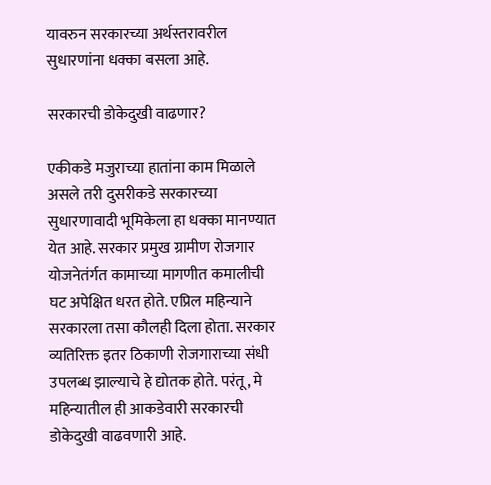यावरुन सरकारच्या अर्थस्तरावरील सुधारणांना धक्का बसला आहे.

सरकारची डोकेदुखी वाढणार?

एकीकडे मजुराच्या हातांना काम मिळाले असले तरी दुसरीकडे सरकारच्या सुधारणावादी भूमिकेला हा धक्का मानण्यात येत आहे. सरकार प्रमुख ग्रामीण रोजगार योजनेतंर्गत कामाच्या मागणीत कमालीची घट अपेक्षित धरत होते. एप्रिल महिन्याने सरकारला तसा कौलही दिला होता. सरकार व्यतिरिक्त इतर ठिकाणी रोजगाराच्या संधी उपलब्ध झाल्याचे हे द्योतक होते. परंतू, मे महिन्यातील ही आकडेवारी सरकारची डोकेदुखी वाढवणारी आहे.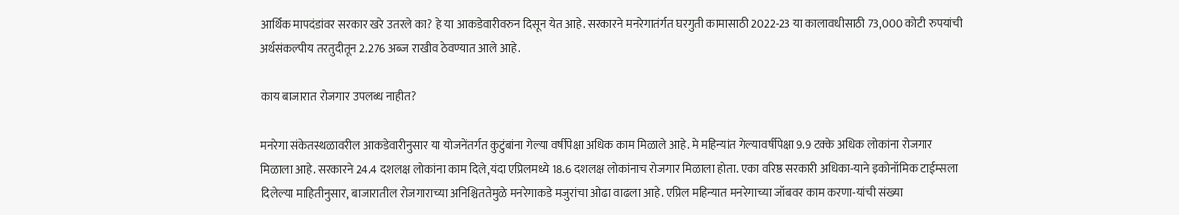आर्थिक मापदंडांवर सरकार खरे उतरले का? हे या आकडेवारीवरुन दिसून येत आहे. सरकारने मनरेगातंर्गत घरगुती कामासाठी 2022-23 या कालावधीसाठी 73,000 कोटी रुपयांची अर्थसंकल्पीय तरतुदीतून 2.276 अब्ज राखीव ठेवण्यात आले आहे.

काय बाजारात रोजगार उपलब्ध नाहीत?

मनरेगा संकेतस्थळावरील आकडेवारीनुसार या योजनेंतर्गत कुटुंबांना गेल्या वर्षीपेक्षा अधिक काम मिळाले आहे. मे महिन्यांत गेल्यावर्षीपेक्षा 9.9 टक्के अधिक लोकांना रोजगार मिळाला आहे. सरकारने 24.4 दशलक्ष लोकांना काम दिले,यंदा एप्रिलमध्ये 18.6 दशलक्ष लोकांनाच रोजगार मिळाला होता. एका वरिष्ठ सरकारी अधिका-याने इकोनॉमिक टाईम्सला दिलेल्या माहितीनुसार, बाजारातील रोजगाराच्या अनिश्चिततेमुळे मनरेगाकडे मजुरांचा ओढा वाढला आहे. एप्रिल महिन्यात मनरेगाच्या जॉबवर काम करणा-यांची संख्या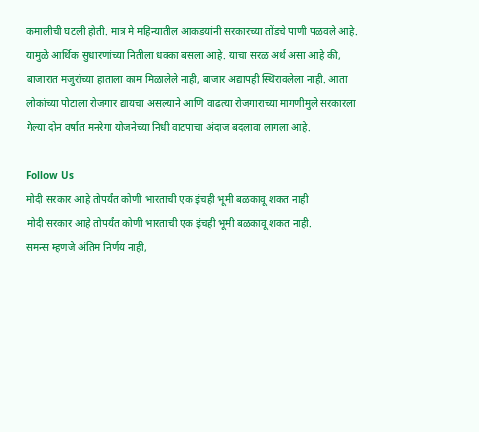कमालीची घटली होती. मात्र मे महिन्यातील आकडयांनी सरकारच्या तोंडचे पाणी पळवले आहे. यामुळे आर्थिक सुधारणांच्या नितीला धक्का बसला आहे. याचा सरळ अर्थ असा आहे की, बाजारात मजुरांच्या हाताला काम मिळालेले नाही, बाजार अद्यापही स्थिरावलेला नाही. आता लोकांच्या पोटाला रोजगार द्यायचा असल्याने आणि वाढत्या रोजगाराच्या मागणीमुले सरकारला गेल्या दोन वर्षात मनरेगा योजनेच्या निधी वाटपाचा अंदाज बदलावा लागला आहे.

Follow Us
मोदी सरकार आहे तोपर्यंत कोणी भारताची एक इंचही भूमी बळकावू शकत नाही
मोदी सरकार आहे तोपर्यंत कोणी भारताची एक इंचही भूमी बळकावू शकत नाही.
समन्स म्हणजे अंतिम निर्णय नाही,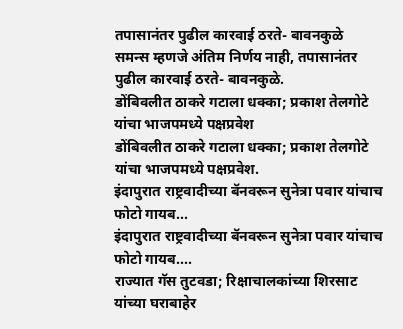तपासानंतर पुढील कारवाई ठरते- बावनकुळे
समन्स म्हणजे अंतिम निर्णय नाही, तपासानंतर पुढील कारवाई ठरते- बावनकुळे.
डोंबिवलीत ठाकरे गटाला धक्का; प्रकाश तेलगोटे यांचा भाजपमध्ये पक्षप्रवेश
डोंबिवलीत ठाकरे गटाला धक्का; प्रकाश तेलगोटे यांचा भाजपमध्ये पक्षप्रवेश.
इंदापुरात राष्ट्रवादीच्या बॅनवरून सुनेत्रा पवार यांचाच फोटो गायब...
इंदापुरात राष्ट्रवादीच्या बॅनवरून सुनेत्रा पवार यांचाच फोटो गायब....
राज्यात गॅस तुटवडा; रिक्षाचालकांच्या शिरसाट यांच्या घराबाहेर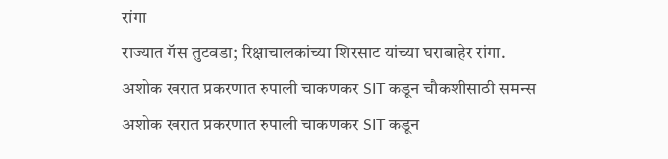रांगा
राज्यात गॅस तुटवडा; रिक्षाचालकांच्या शिरसाट यांच्या घराबाहेर रांगा.
अशोक खरात प्रकरणात रुपाली चाकणकर SIT कडून चौकशीसाठी समन्स
अशोक खरात प्रकरणात रुपाली चाकणकर SIT कडून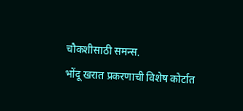चौकशीसाठी समन्स.
भोंदू खरात प्रकरणाची विशेष कोर्टात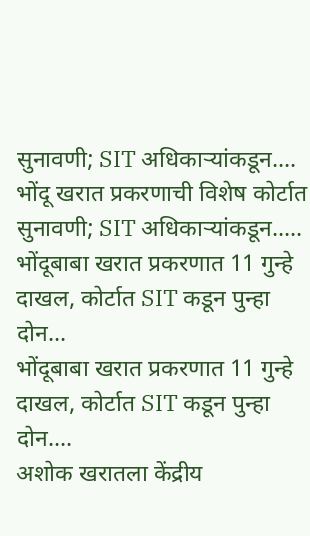सुनावणी; SIT अधिकाऱ्यांकडून....
भोंदू खरात प्रकरणाची विशेष कोर्टात सुनावणी; SIT अधिकाऱ्यांकडून.....
भोंदूबाबा खरात प्रकरणात 11 गुन्हे दाखल, कोर्टात SIT कडून पुन्हा दोन...
भोंदूबाबा खरात प्रकरणात 11 गुन्हे दाखल, कोर्टात SIT कडून पुन्हा दोन....
अशोक खरातला केंद्रीय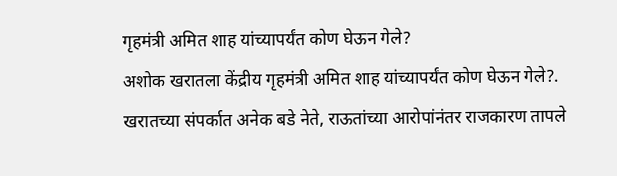गृहमंत्री अमित शाह यांच्यापर्यंत कोण घेऊन गेले?
अशोक खरातला केंद्रीय गृहमंत्री अमित शाह यांच्यापर्यंत कोण घेऊन गेले?.
खरातच्या संपर्कात अनेक बडे नेते, राऊतांच्या आरोपांनंतर राजकारण तापले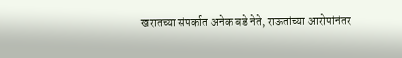खरातच्या संपर्कात अनेक बडे नेते, राऊतांच्या आरोपांनंतर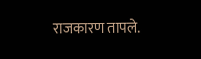राजकारण तापले.